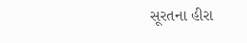સૂરતના હીરા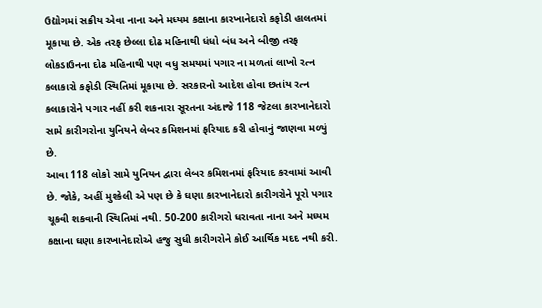ઉદ્યોગમાં સક્રીય એવા નાના અને મધ્યમ કક્ષાના કારખાનેદારો કફોડી હાલતમાં મૂકાયા છે. એક તરફ છેલ્લા દોઢ મહિનાથી ધંધો બંધ અને બીજી તરફ લોકડાઉનના દોઢ મહિનાથી પણ વધુ સમયમાં પગાર ના મળતાં લાખો રત્ન કલાકારો કફોડી સ્થિતિમાં મૂકાયા છે. સરકારનો આદેશ હોવા છતાંય રત્ન કલાકારોને પગાર નહીં કરી શકનારા સૂરતના અંદાજે 118 જેટલા કારખાનેદારો સામે કારીગરોના યુનિયને લેબર કમિશનમાં ફરિયાદ કરી હોવાનું જાણવા મળ્યું છે.
આવા 118 લોકો સામે યુનિયન દ્વારા લેબર કમિશનમાં ફરિયાદ કરવામાં આવી છે. જોકે, અહીં મુશ્કેલી એ પણ છે કે ઘણા કારખાનેદારો કારીગરોને પૂરો પગાર ચૂકવી શકવાની સ્થિતિમાં નથી. 50-200 કારીગરો ધરાવતા નાના અને મધ્યમ કક્ષાના ઘણા કારખાનેદારોએ હજુ સુધી કારીગરોને કોઈ આર્થિક મદદ નથી કરી.